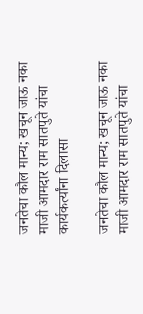जनतेचा कौल मान्य; खचून जाऊ नका माजी आमदार राम सातपुते यांचा कार्यकर्त्यांना दिलासा

जनतेचा कौल मान्य; खचून जाऊ नका
माजी आमदार राम सातपुते यांचा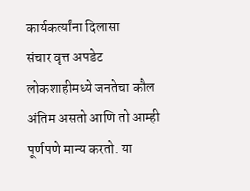कार्यकर्त्यांना दिलासा
संचार वृत्त अपडेट
लोकशाहीमध्ये जनतेचा कौल अंतिम असतो आणि तो आम्ही पूर्णपणे मान्य करतो. या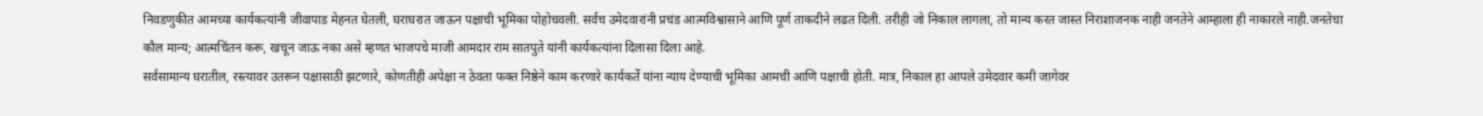निवडणुकीत आमच्या कार्यकत्यांनी जीवापाड मेहनत घेतली, घराघरात जाऊन पक्षाची भूमिका पोहोचवली. सर्वच उमेदवारांनी प्रचंड आत्मविश्वासाने आणि पूर्ण ताकदीने लढत दिली. तरीही जो निकाल लागला, तो मान्य करत जास्त निराशाजनक नाही जनतेने आम्हाला ही नाकारले नाही.जनतेचा कौल मान्य; आत्मचिंतन करू, खचून जाऊ नका असे म्हणत भाजपचे माजी आमदार राम सातपुते यांनी कार्यकत्यांना दिलासा दिला आहे.
सर्वसामान्य घरातील, रस्त्यावर उतरून पक्षासाठी झटणारे, कोणतीही अपेक्षा न ठेवता फक्त निष्ठेने काम करणारे कार्यकर्ते यांना न्याय देण्याची भूमिका आमची आणि पक्षाची होती. मात्र, निकाल हा आपले उमेदवार कमी जागेवर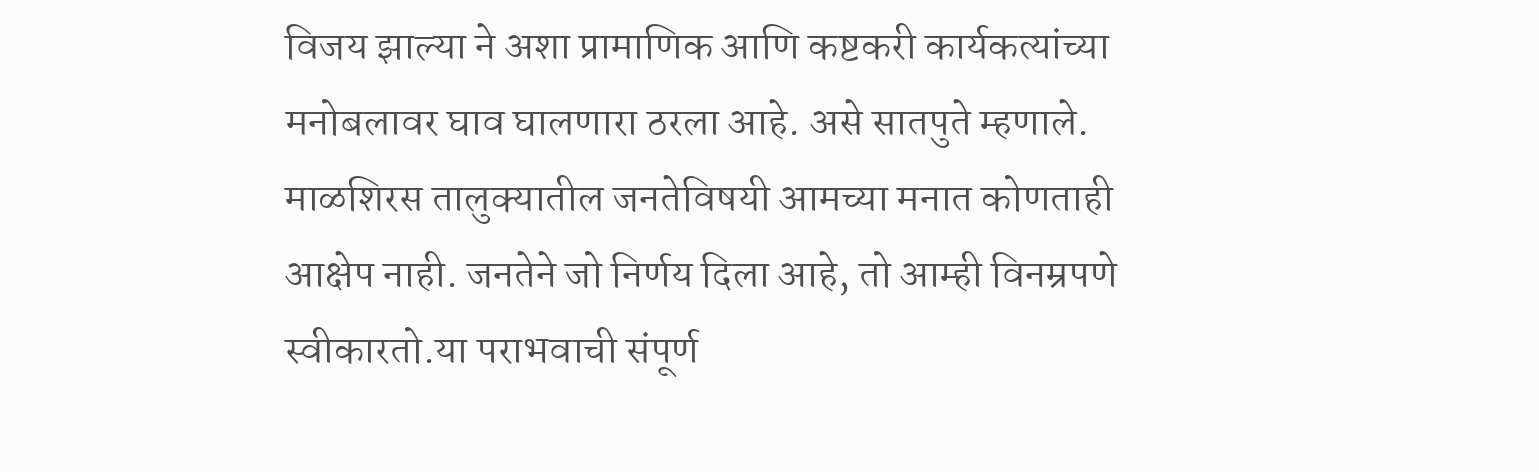विजय झाल्या ने अशा प्रामाणिक आणि कष्टकरी कार्यकत्यांच्या मनोबलावर घाव घालणारा ठरला आहे. असे सातपुते म्हणाले. माळशिरस तालुक्यातील जनतेविषयी आमच्या मनात कोणताही आक्षेप नाही. जनतेने जो निर्णय दिला आहे, तो आम्ही विनम्रपणे स्वीकारतो.या पराभवाची संपूर्ण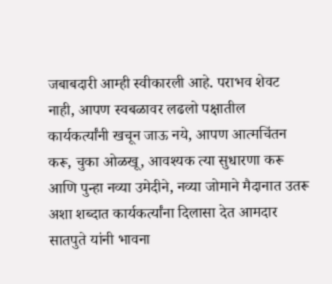जबाबदारी आम्ही स्वीकारली आहे. पराभव शेवट नाही, आपण स्वबळावर लढलो पक्षातील कार्यकर्त्यांनी खचून जाऊ नये, आपण आत्मचिंतन करू, चुका ओळखू, आवश्यक त्या सुधारणा करू आणि पुन्हा नव्या उमेदीने, नव्या जोमाने मैदानात उतरू अशा शब्दात कार्यकर्त्यांना दिलासा देत आमदार सातपुते यांनी भावना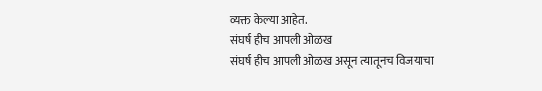व्यक्त केल्या आहेत.
संघर्ष हीच आपली ओळख
संघर्ष हीच आपली ओळख असून त्यातूनच विजयाचा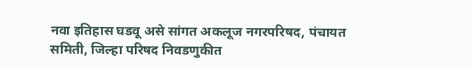नवा इतिहास घडवू असे सांगत अकलूज नगरपरिषद, पंचायत समिती, जिल्हा परिषद निवडणुकीत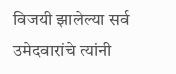विजयी झालेल्या सर्व उमेदवारांचे त्यांनी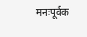मनःपूर्वक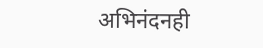अभिनंदनही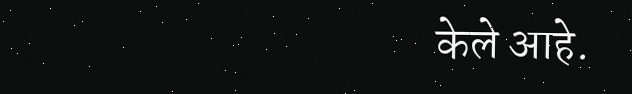केले आहे.